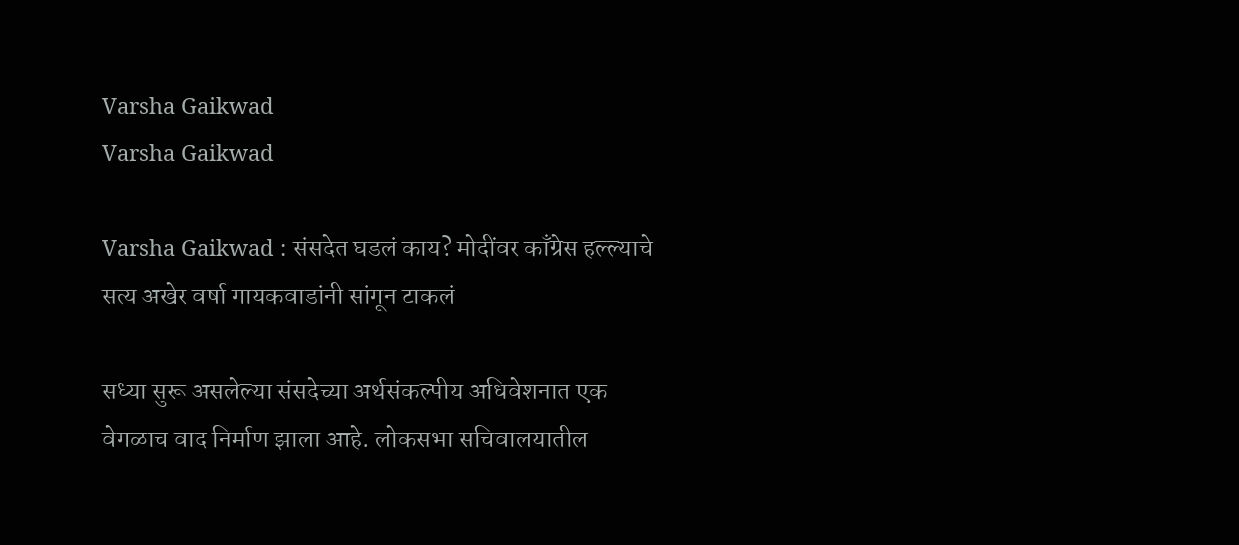Varsha Gaikwad
Varsha Gaikwad

Varsha Gaikwad : संसदेत घडलं काय? मोदींवर काँग्रेस हल्ल्याचे सत्य अखेर वर्षा गायकवाडांनी सांगून टाकलं

सध्या सुरू असलेल्या संसदेच्या अर्थसंकल्पीय अधिवेशनात एक वेगळाच वाद निर्माण झाला आहे. लोकसभा सचिवालयातील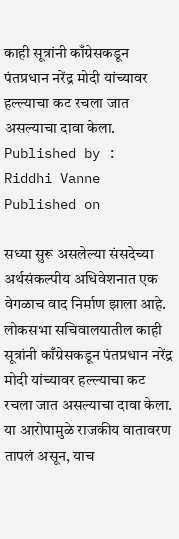काही सूत्रांनी काँग्रेसकडून पंतप्रधान नरेंद्र मोदी यांच्यावर हल्ल्याचा कट रचला जात असल्याचा दावा केला.
Published by :
Riddhi Vanne
Published on

सध्या सुरू असलेल्या संसदेच्या अर्थसंकल्पीय अधिवेशनात एक वेगळाच वाद निर्माण झाला आहे. लोकसभा सचिवालयातील काही सूत्रांनी काँग्रेसकडून पंतप्रधान नरेंद्र मोदी यांच्यावर हल्ल्याचा कट रचला जात असल्याचा दावा केला. या आरोपामुळे राजकीय वातावरण तापलं असून, याच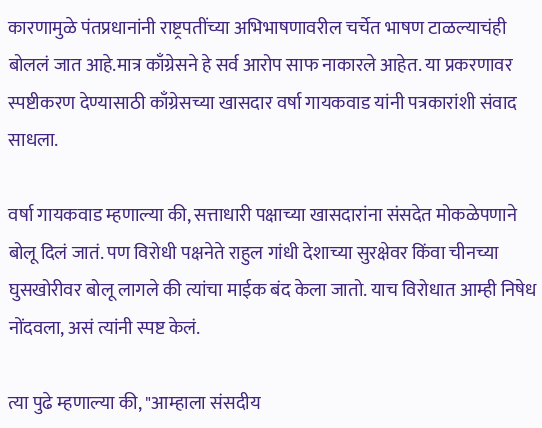कारणामुळे पंतप्रधानांनी राष्ट्रपतींच्या अभिभाषणावरील चर्चेत भाषण टाळल्याचंही बोललं जात आहे.मात्र काँग्रेसने हे सर्व आरोप साफ नाकारले आहेत. या प्रकरणावर स्पष्टीकरण देण्यासाठी काँग्रेसच्या खासदार वर्षा गायकवाड यांनी पत्रकारांशी संवाद साधला.

वर्षा गायकवाड म्हणाल्या की, सत्ताधारी पक्षाच्या खासदारांना संसदेत मोकळेपणाने बोलू दिलं जातं. पण विरोधी पक्षनेते राहुल गांधी देशाच्या सुरक्षेवर किंवा चीनच्या घुसखोरीवर बोलू लागले की त्यांचा माईक बंद केला जातो. याच विरोधात आम्ही निषेध नोंदवला, असं त्यांनी स्पष्ट केलं.

त्या पुढे म्हणाल्या की, "आम्हाला संसदीय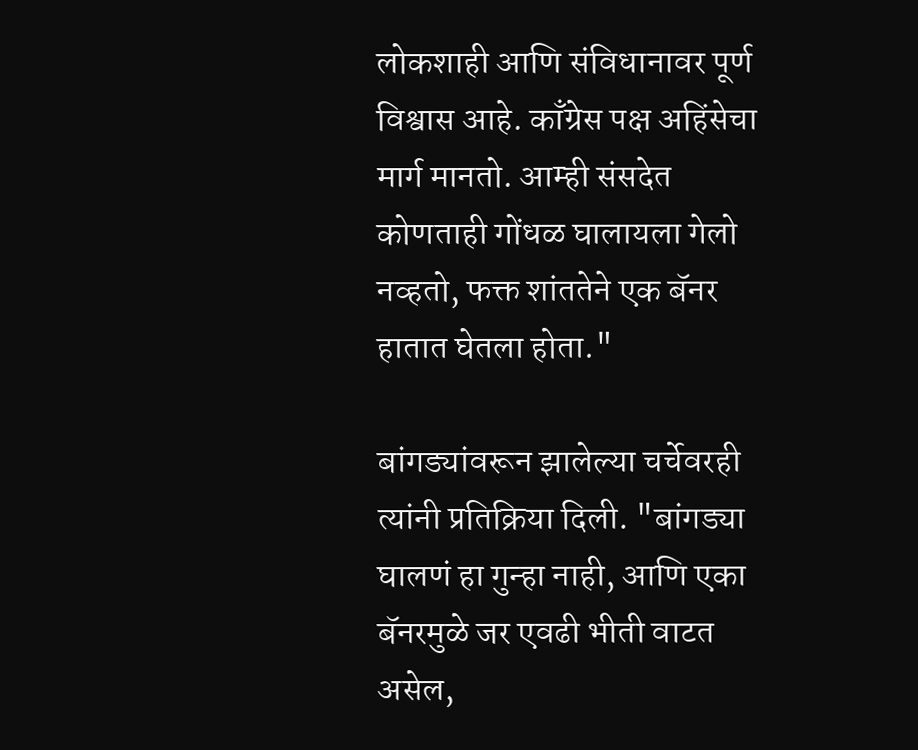लोकशाही आणि संविधानावर पूर्ण विश्वास आहे. काँग्रेस पक्ष अहिंसेचा मार्ग मानतो. आम्ही संसदेत कोणताही गोंधळ घालायला गेलो नव्हतो, फक्त शांततेने एक बॅनर हातात घेतला होता."

बांगड्यांवरून झालेल्या चर्चेवरही त्यांनी प्रतिक्रिया दिली. "बांगड्या घालणं हा गुन्हा नाही, आणि एका बॅनरमुळे जर एवढी भीती वाटत असेल,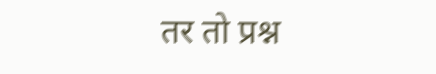तर तो प्रश्न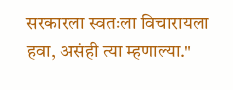सरकारला स्वतःला विचारायला हवा, असंही त्या म्हणाल्या."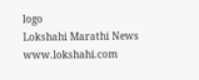logo
Lokshahi Marathi News
www.lokshahi.com